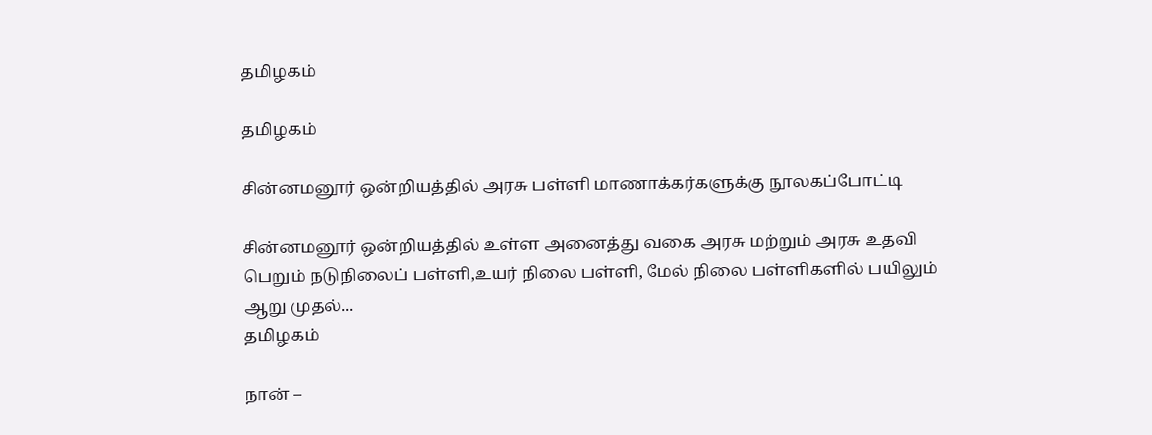தமிழகம்

தமிழகம்

சின்னமனூர் ஒன்றியத்தில் அரசு பள்ளி மாணாக்கர்களுக்கு நூலகப்போட்டி

சின்னமனூர் ஒன்றியத்தில் உள்ள அனைத்து வகை அரசு மற்றும் அரசு உதவி பெறும் நடுநிலைப் பள்ளி,உயர் நிலை பள்ளி, மேல் நிலை பள்ளிகளில் பயிலும் ஆறு முதல்...
தமிழகம்

நான் –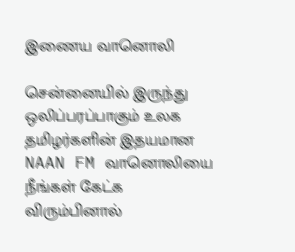இணைய வானொலி

சென்னையில் இருந்து ஒலிப்பரப்பாகும் உலக தமிழர்களின் இதயமான NAAN FM வானொலியை நீங்கள் கேட்க விரும்பினால்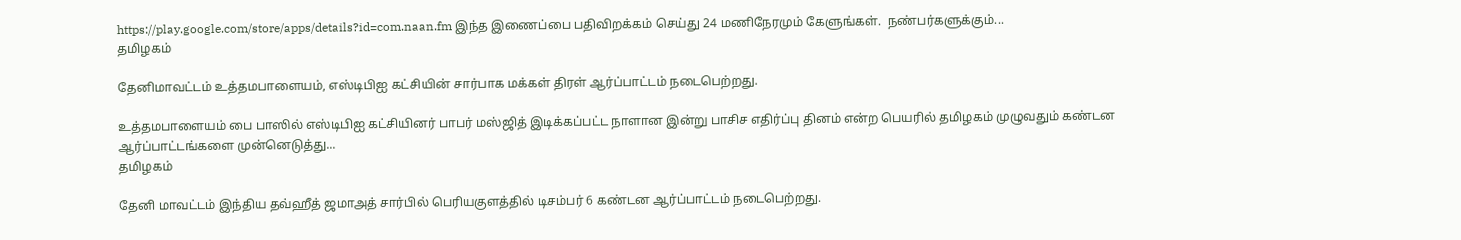https://play.google.com/store/apps/details?id=com.naan.fm இந்த இணைப்பை பதிவிறக்கம் செய்து 24 மணிநேரமும் கேளுங்கள்.  நண்பர்களுக்கும்...
தமிழகம்

தேனிமாவட்டம் உத்தமபாளையம், எஸ்டிபிஐ கட்சியின் சார்பாக மக்கள் திரள் ஆர்ப்பாட்டம் நடைபெற்றது.

உத்தமபாளையம் பை பாஸில் எஸ்டிபிஐ கட்சியினர் பாபர் மஸ்ஜித் இடிக்கப்பட்ட நாளான இன்று பாசிச எதிர்ப்பு தினம் என்ற பெயரில் தமிழகம் முழுவதும் கண்டன ஆர்ப்பாட்டங்களை முன்னெடுத்து...
தமிழகம்

தேனி மாவட்டம் இந்திய தவ்ஹீத் ஜமாஅத் சார்பில் பெரியகுளத்தில் டிசம்பர் 6 கண்டன ஆர்ப்பாட்டம் நடைபெற்றது.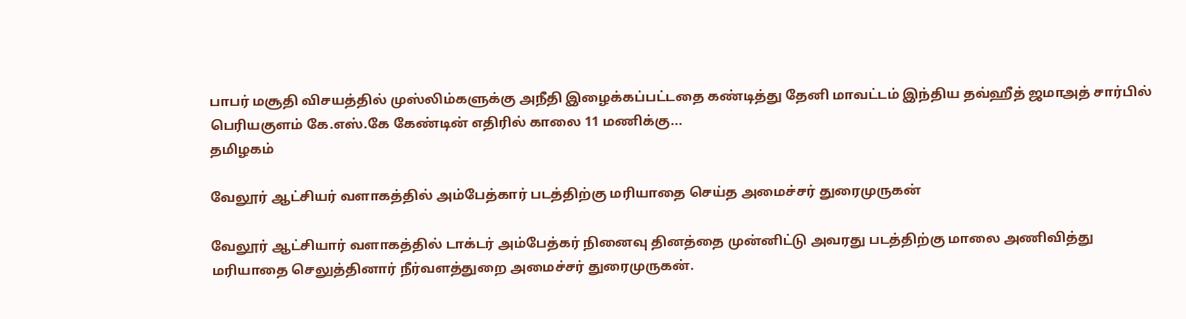பாபர் மசூதி விசயத்தில் முஸ்லிம்களுக்கு அநீதி இழைக்கப்பட்டதை கண்டித்து தேனி மாவட்டம் இந்திய தவ்ஹீத் ஜமாஅத் சார்பில் பெரியகுளம் கே.எஸ்.கே கேண்டின் எதிரில் காலை 11 மணிக்கு...
தமிழகம்

வேலூர் ஆட்சியர் வளாகத்தில் அம்பேத்கார் படத்திற்கு மரியாதை செய்த அமைச்சர் துரைமுருகன்

வேலூர் ஆட்சியார் வளாகத்தில் டாக்டர் அம்பேத்கர் நினைவு தினத்தை முன்னிட்டு அவரது படத்திற்கு மாலை அணிவித்து மரியாதை செலுத்தினார் நீர்வளத்துறை அமைச்சர் துரைமுருகன்.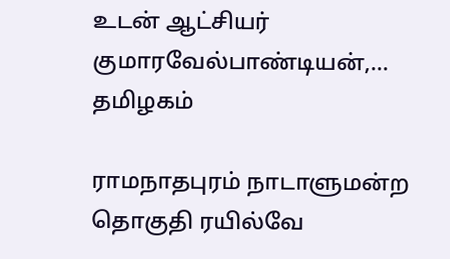உடன் ஆட்சியர் குமாரவேல்பாண்டியன்,...
தமிழகம்

ராமநாதபுரம் நாடாளுமன்ற தொகுதி ரயில்வே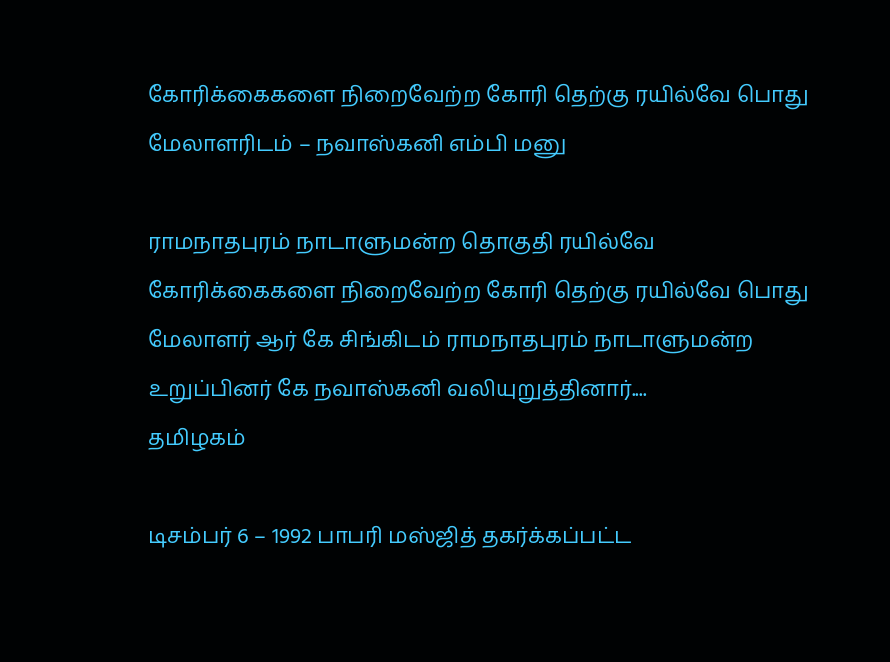கோரிக்கைகளை நிறைவேற்ற கோரி தெற்கு ரயில்வே பொது மேலாளரிடம் – நவாஸ்கனி எம்பி மனு

ராமநாதபுரம் நாடாளுமன்ற தொகுதி ரயில்வே கோரிக்கைகளை நிறைவேற்ற கோரி தெற்கு ரயில்வே பொது மேலாளர் ஆர் கே சிங்கிடம் ராமநாதபுரம் நாடாளுமன்ற உறுப்பினர் கே நவாஸ்கனி வலியுறுத்தினார்....
தமிழகம்

டிசம்பர் 6 – 1992 பாபரி மஸ்ஜித் தகர்க்கப்பட்ட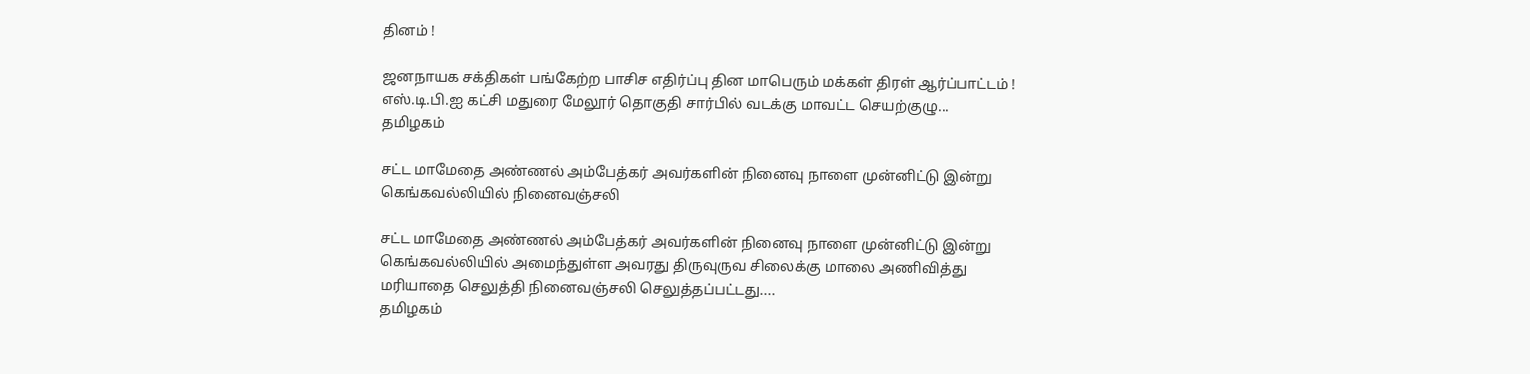தினம் !

ஜனநாயக சக்திகள் பங்கேற்ற பாசிச எதிர்ப்பு தின மாபெரும் மக்கள் திரள் ஆர்ப்பாட்டம் ! எஸ்.டி.பி.ஐ கட்சி மதுரை மேலூர் தொகுதி சார்பில் வடக்கு மாவட்ட செயற்குழு...
தமிழகம்

சட்ட மாமேதை அண்ணல் அம்பேத்கர் அவர்களின் நினைவு நாளை முன்னிட்டு இன்று கெங்கவல்லியில் நினைவஞ்சலி

சட்ட மாமேதை அண்ணல் அம்பேத்கர் அவர்களின் நினைவு நாளை முன்னிட்டு இன்று கெங்கவல்லியில் அமைந்துள்ள அவரது திருவுருவ சிலைக்கு மாலை அணிவித்து மரியாதை செலுத்தி நினைவஞ்சலி செலுத்தப்பட்டது....
தமிழகம்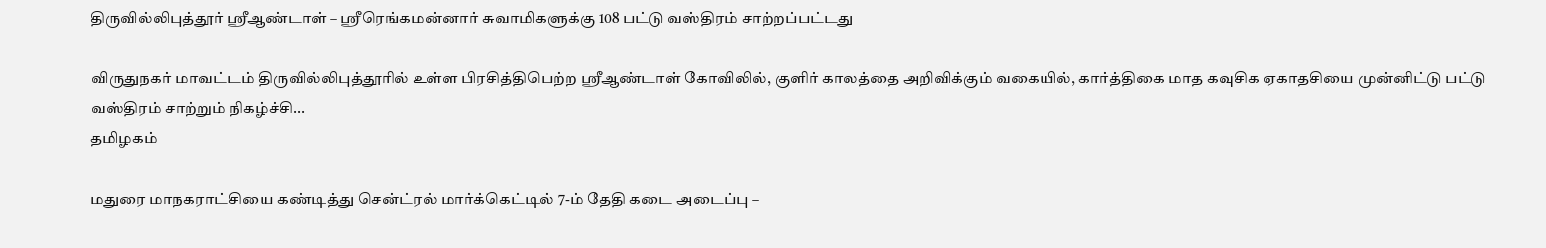திருவில்லிபுத்தூர் ஸ்ரீஆண்டாள் – ஸ்ரீரெங்கமன்னார் சுவாமிகளுக்கு 108 பட்டு வஸ்திரம் சாற்றப்பட்டது

விருதுநகர் மாவட்டம் திருவில்லிபுத்தூரில் உள்ள பிரசித்திபெற்ற ஸ்ரீஆண்டாள் கோவிலில், குளிர் காலத்தை அறிவிக்கும் வகையில், கார்த்திகை மாத கவுசிக ஏகாதசியை முன்னிட்டு பட்டு வஸ்திரம் சாற்றும் நிகழ்ச்சி...
தமிழகம்

மதுரை மாநகராட்சியை கண்டித்து சென்ட்ரல் மார்க்கெட்டில் 7-ம் தேதி கடை அடைப்பு –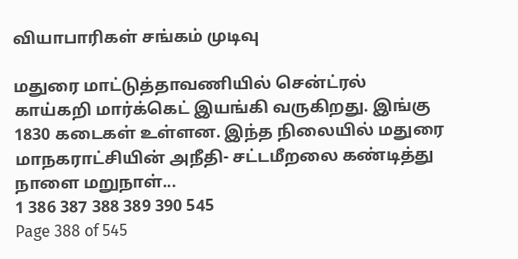வியாபாரிகள் சங்கம் முடிவு

மதுரை மாட்டுத்தாவணியில் சென்ட்ரல் காய்கறி மார்க்கெட் இயங்கி வருகிறது. இங்கு 1830 கடைகள் உள்ளன. இந்த நிலையில் மதுரை மாநகராட்சியின் அநீதி- சட்டமீறலை கண்டித்து நாளை மறுநாள்...
1 386 387 388 389 390 545
Page 388 of 545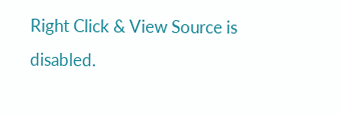Right Click & View Source is disabled.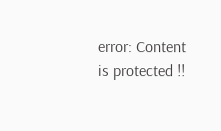error: Content is protected !!